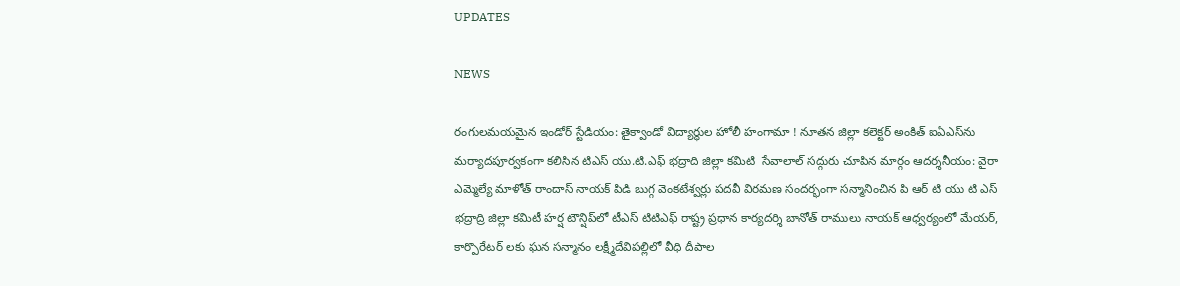UPDATES

NEWS

రంగులమయమైన ఇండోర్ స్టేడియం: తైక్వాండో విద్యార్థుల హోలీ హంగామా ! నూతన జిల్లా కలెక్టర్ అంకిత్ ఐఏఎస్‌ను మర్యాదపూర్వకంగా కలిసిన టిఎస్ యు.టి.ఎఫ్ భద్రాది జిల్లా కమిటి  సేవాలాల్ సద్గురు చూపిన మార్గం ఆదర్శనీయం: వైరా ఎమ్మెల్యే మాళోత్ రాందాస్ నాయక్ పిడి బుగ్గ వెంకటేశ్వర్లు పదవీ విరమణ సందర్భంగా సన్మానించిన పి ఆర్ టి యు టి ఎస్ భద్రాద్రి జిల్లా కమిటీ హర్ష టౌన్షిప్‌లో టీఎస్ టిటిఎఫ్ రాష్ట్ర ప్రధాన కార్యదర్శి బానోత్ రాములు నాయక్ ఆధ్వర్యంలో మేయర్, కార్పొరేటర్‌ లకు ఘన సన్మానం లక్ష్మీదేవిపల్లిలో వీధి దీపాల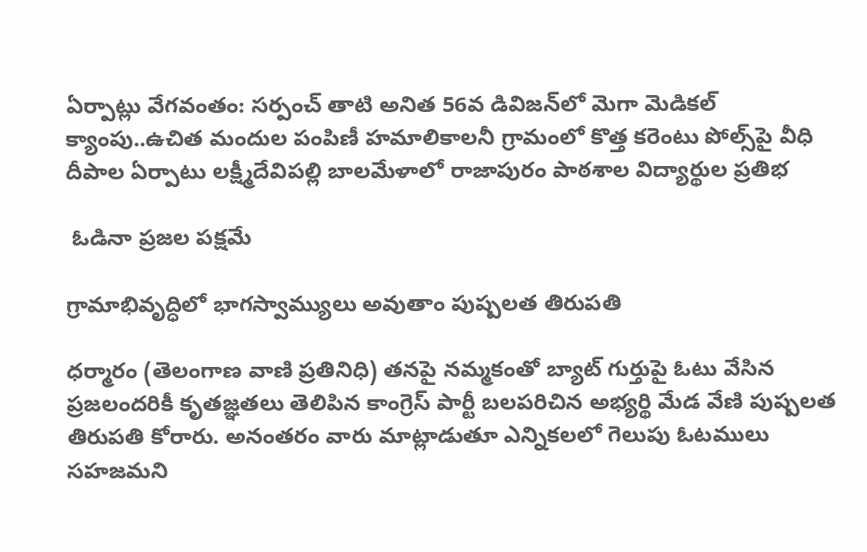ఏర్పాట్లు వేగవంతం: సర్పంచ్ తాటి అనిత 56వ డివిజన్‌లో మెగా మెడికల్ క్యాంపు..ఉచిత మందుల పంపిణీ హమాలికాలనీ గ్రామంలో కొత్త కరెంటు పోల్స్‌పై వీధి దీపాల ఏర్పాటు లక్ష్మీదేవిపల్లి బాలమేళాలో రాజాపురం పాఠశాల విద్యార్థుల ప్రతిభ

 ఓడినా ప్రజల పక్షమే

గ్రామాభివృద్ధిలో భాగస్వామ్యులు అవుతాం పుష్పలత తిరుపతి

ధర్మారం (తెలంగాణ వాణి ప్రతినిధి) తనపై నమ్మకంతో బ్యాట్ గుర్తుపై ఓటు వేసిన ప్రజలందరికీ కృతజ్ఞతలు తెలిపిన కాంగ్రెస్ పార్టీ బలపరిచిన అభ్యర్థి మేడ వేణి పుష్పలత తిరుపతి కోరారు. అనంతరం వారు మాట్లాడుతూ ఎన్నికలలో గెలుపు ఓటములు సహజమని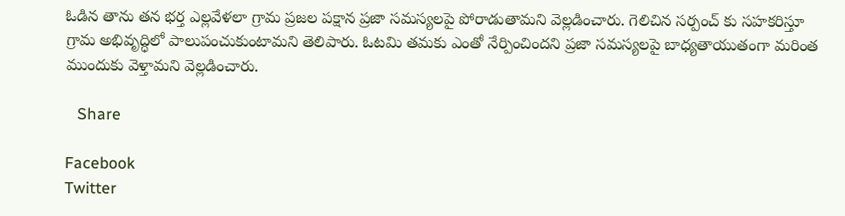ఓడిన తాను తన భర్త ఎల్లవేళలా గ్రామ ప్రజల పక్షాన ప్రజా సమస్యలపై పోరాడుతామని వెల్లడించారు. గెలిచిన సర్పంచ్ కు సహకరిస్తూ గ్రామ అభివృద్ధిలో పాలుపంచుకుంటామని తెలిపారు. ఓటమి తమకు ఎంతో నేర్పించిందని ప్రజా సమస్యలపై బాధ్యతాయుతంగా మరింత ముందుకు వెళ్తామని వెల్లడించారు.

   Share

Facebook
Twitter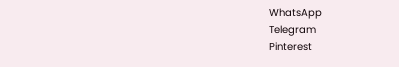WhatsApp
Telegram
Pinterest